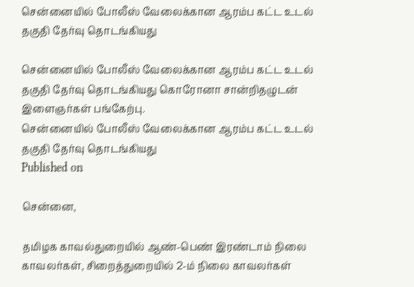சென்னையில் போலீஸ் வேலைக்கான ஆரம்ப கட்ட உடல் தகுதி தேர்வு தொடங்கியது

சென்னையில் போலீஸ் வேலைக்கான ஆரம்ப கட்ட உடல் தகுதி தேர்வு தொடங்கியது கொரோனா சான்றிதழுடன் இளைஞர்கள் பங்கேற்பு.
சென்னையில் போலீஸ் வேலைக்கான ஆரம்ப கட்ட உடல் தகுதி தேர்வு தொடங்கியது
Published on

சென்னை,

தமிழக காவல்துறையில் ஆண்-பெண் இரண்டாம் நிலை காவலர்கள், சிறைத்துறையில் 2-ம் நிலை காவலர்கள்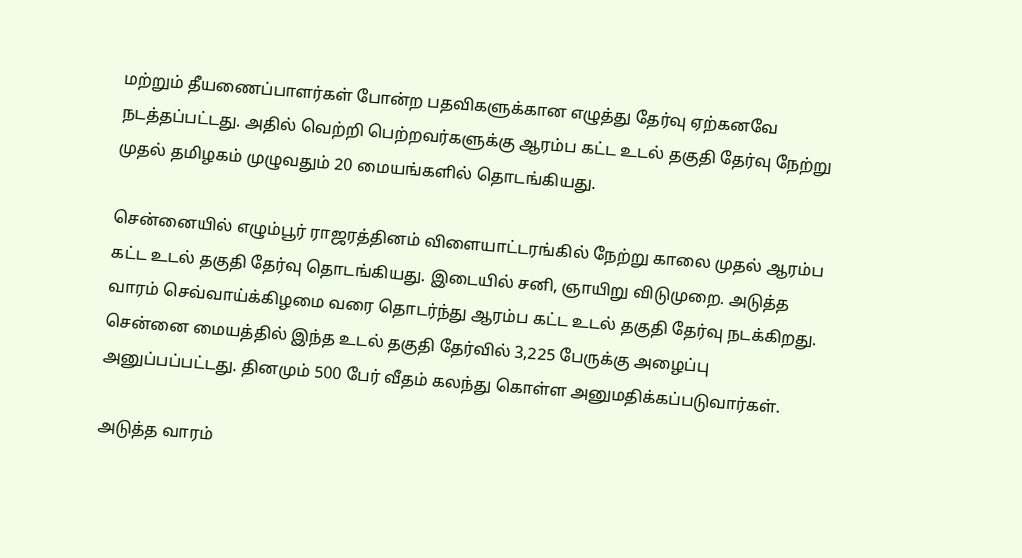மற்றும் தீயணைப்பாளர்கள் போன்ற பதவிகளுக்கான எழுத்து தேர்வு ஏற்கனவே நடத்தப்பட்டது. அதில் வெற்றி பெற்றவர்களுக்கு ஆரம்ப கட்ட உடல் தகுதி தேர்வு நேற்று முதல் தமிழகம் முழுவதும் 20 மையங்களில் தொடங்கியது.

சென்னையில் எழும்பூர் ராஜரத்தினம் விளையாட்டரங்கில் நேற்று காலை முதல் ஆரம்ப கட்ட உடல் தகுதி தேர்வு தொடங்கியது. இடையில் சனி, ஞாயிறு விடுமுறை. அடுத்த வாரம் செவ்வாய்க்கிழமை வரை தொடர்ந்து ஆரம்ப கட்ட உடல் தகுதி தேர்வு நடக்கிறது. சென்னை மையத்தில் இந்த உடல் தகுதி தேர்வில் 3,225 பேருக்கு அழைப்பு அனுப்பப்பட்டது. தினமும் 500 பேர் வீதம் கலந்து கொள்ள அனுமதிக்கப்படுவார்கள்.

அடுத்த வாரம்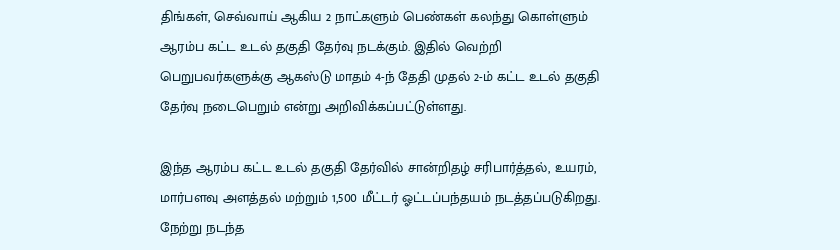திங்கள், செவ்வாய் ஆகிய 2 நாட்களும் பெண்கள் கலந்து கொள்ளும் ஆரம்ப கட்ட உடல் தகுதி தேர்வு நடக்கும். இதில் வெற்றி பெறுபவர்களுக்கு ஆகஸ்டு மாதம் 4-ந் தேதி முதல் 2-ம் கட்ட உடல் தகுதி தேர்வு நடைபெறும் என்று அறிவிக்கப்பட்டுள்ளது.

இந்த ஆரம்ப கட்ட உடல் தகுதி தேர்வில் சான்றிதழ் சரிபார்த்தல், உயரம், மார்பளவு அளத்தல் மற்றும் 1,500 மீட்டர் ஓட்டப்பந்தயம் நடத்தப்படுகிறது. நேற்று நடந்த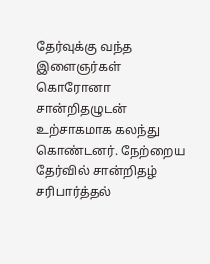தேர்வுக்கு வந்த இளைஞர்கள் கொரோனா சான்றிதழுடன் உற்சாகமாக கலந்து கொண்டனர். நேற்றைய தேர்வில் சான்றிதழ் சரிபார்த்தல்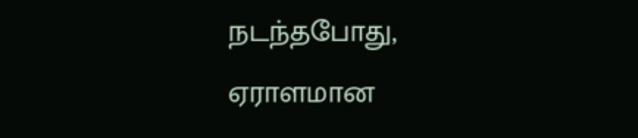நடந்தபோது, ஏராளமான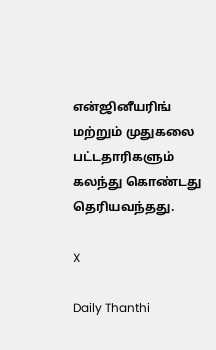என்ஜினீயரிங் மற்றும் முதுகலை பட்டதாரிகளும் கலந்து கொண்டது தெரியவந்தது.

X

Daily Thanthi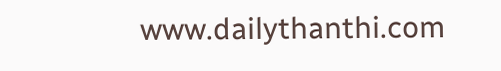www.dailythanthi.com